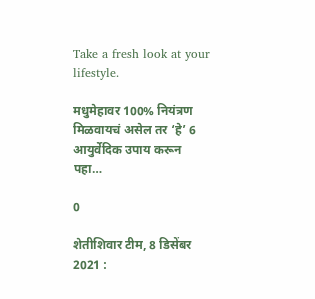Take a fresh look at your lifestyle.

मधुमेहावर 100% नियंत्रण मिळवायचं असेल तर ‘हे’ 6 आयुर्वेदिक उपाय करून पहा…

0

शेतीशिवार टीम, 8 डिसेंबर 2021 :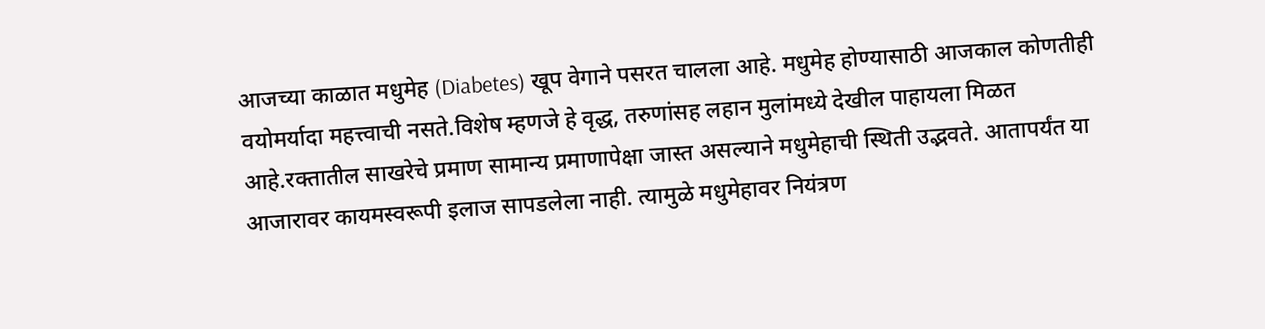आजच्या काळात मधुमेह (Diabetes) खूप वेगाने पसरत चालला आहे. मधुमेह होण्यासाठी आजकाल कोणतीही वयोमर्यादा महत्त्वाची नसते.विशेष म्हणजे हे वृद्ध, तरुणांसह लहान मुलांमध्ये देखील पाहायला मिळत आहे.रक्तातील साखरेचे प्रमाण सामान्य प्रमाणापेक्षा जास्त असल्याने मधुमेहाची स्थिती उद्भवते. आतापर्यंत या आजारावर कायमस्वरूपी इलाज सापडलेला नाही. त्यामुळे मधुमेहावर नियंत्रण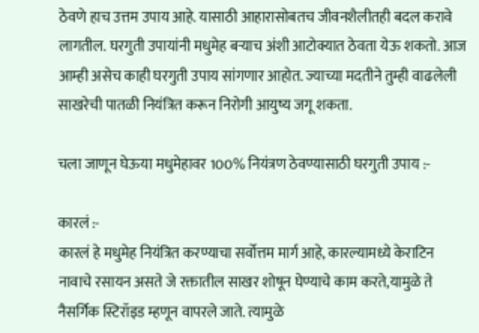ठेवणे हाच उत्तम उपाय आहे. यासाठी आहारासोबतच जीवनशैलीतही बदल करावे लागतील. घरगुती उपायांनी मधुमेह बऱ्याच अंशी आटोक्यात ठेवता येऊ शकतो. आज आम्ही असेच काही घरगुती उपाय सांगणार आहोत. ज्याच्या मदतीने तुम्ही वाढलेली साखरेची पातळी नियंत्रित करून निरोगी आयुष्य जगू शकता.

चला जाणून घेऊया मधुमेहावर 100% नियंत्रण ठेवण्यासाठी घरगुती उपाय :-

कारलं :-
कारलं हे मधुमेह नियंत्रित करण्याचा सर्वोत्तम मार्ग आहे, कारल्यामध्ये केराटिन नावाचे रसायन असते जे रक्तातील साखर शोषून घेण्याचे काम करते,यामुळे ते नैसर्गिक स्टिरॉइड म्हणून वापरले जाते. त्यामुळे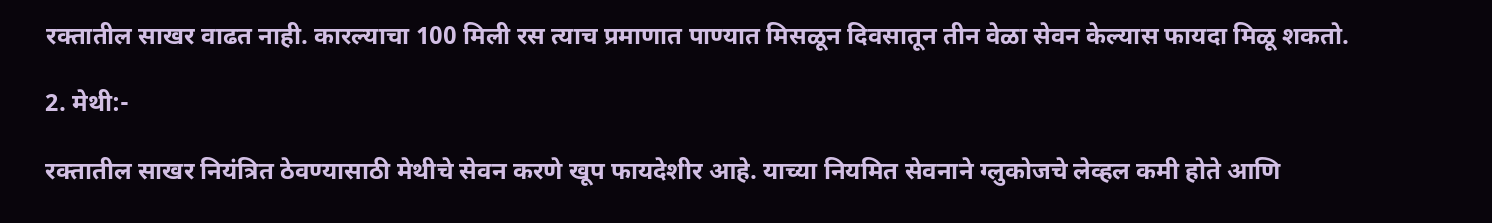रक्तातील साखर वाढत नाही. कारल्याचा 100 मिली रस त्याच प्रमाणात पाण्यात मिसळून दिवसातून तीन वेळा सेवन केल्यास फायदा मिळू शकतो.

2. मेथी:-

रक्तातील साखर नियंत्रित ठेवण्यासाठी मेथीचे सेवन करणे खूप फायदेशीर आहे. याच्या नियमित सेवनाने ग्लुकोजचे लेव्हल कमी होते आणि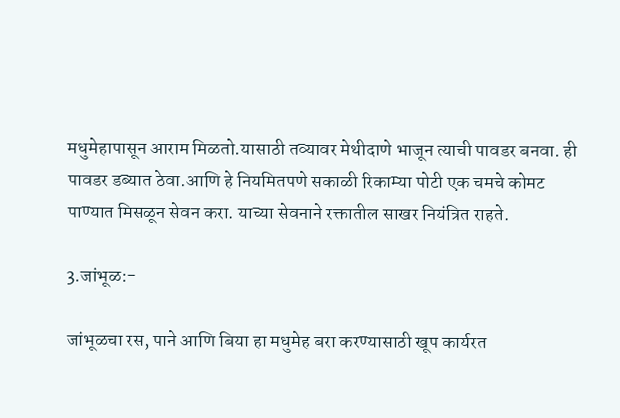मधुमेहापासून आराम मिळतो.यासाठी तव्यावर मेथीदाणे भाजून त्याची पावडर बनवा. ही पावडर डब्यात ठेवा.आणि हे नियमितपणे सकाळी रिकाम्या पोटी एक चमचे कोमट पाण्यात मिसळून सेवन करा. याच्या सेवनाने रक्तातील साखर नियंत्रित राहते.

3.जांभूळ:-

जांभूळचा रस, पाने आणि बिया हा मधुमेह बरा करण्यासाठी खूप कार्यरत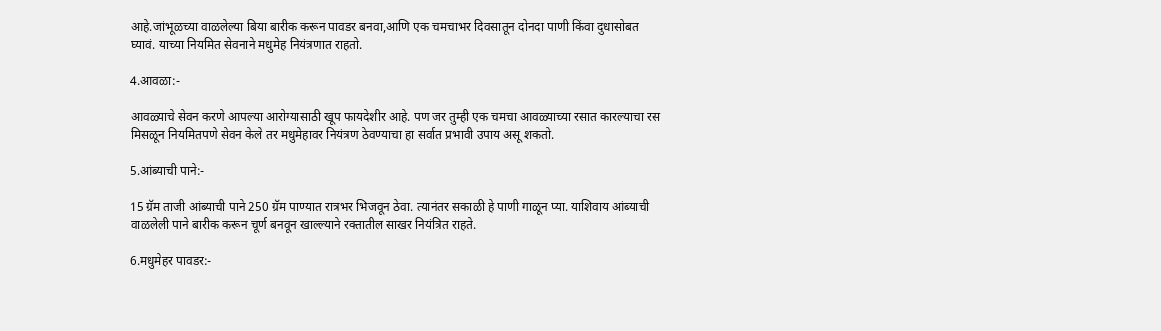आहे.जांभूळच्या वाळलेल्या बिया बारीक करून पावडर बनवा,आणि एक चमचाभर दिवसातून दोनदा पाणी किंवा दुधासोबत घ्यावं. याच्या नियमित सेवनाने मधुमेह नियंत्रणात राहतो.

4.आवळा:-

आवळ्याचे सेवन करणे आपल्या आरोग्यासाठी खूप फायदेशीर आहे. पण जर तुम्ही एक चमचा आवळ्याच्या रसात कारल्याचा रस मिसळून नियमितपणे सेवन केले तर मधुमेहावर नियंत्रण ठेवण्याचा हा सर्वात प्रभावी उपाय असू शकतो.

5.आंब्याची पाने:-

15 ग्रॅम ताजी आंब्याची पाने 250 ग्रॅम पाण्यात रात्रभर भिजवून ठेवा. त्यानंतर सकाळी हे पाणी गाळून प्या. याशिवाय आंब्याची वाळलेली पाने बारीक करून चूर्ण बनवून खाल्ल्याने रक्तातील साखर नियंत्रित राहते.

6.मधुमेहर पावडर:-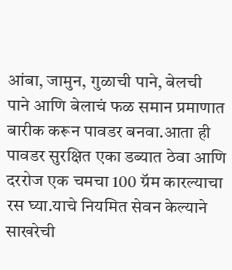आंबा, जामुन, गुळाची पाने, बेलची पाने आणि बेलाचं फळ समान प्रमाणात बारीक करून पावडर बनवा.आता ही पावडर सुरक्षित एका डब्यात ठेवा आणि दररोज एक चमचा 100 ग्रॅम कारल्याचा रस घ्या.याचे नियमित सेवन केल्याने साखरेची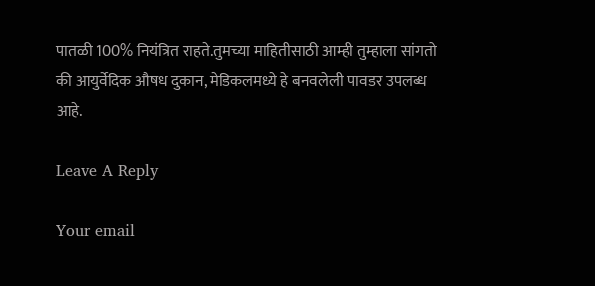पातळी 100% नियंत्रित राहते.तुमच्या माहितीसाठी आम्ही तुम्हाला सांगतो की आयुर्वेदिक औषध दुकान, मेडिकलमध्ये हे बनवलेली पावडर उपलब्ध आहे.

Leave A Reply

Your email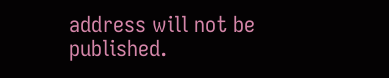address will not be published.